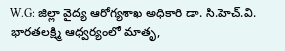W.G: జిల్లా వైద్య ఆరోగ్యశాఖ అధికారి డా. సి.హెచ్.వి. భారతలక్ష్మి ఆధ్వర్యంలో మాతృ,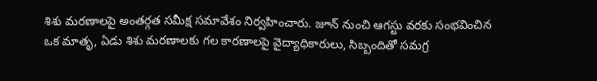శిశు మరణాలపై అంతర్గత సమీక్ష సమావేశం నిర్వహించారు. జూన్ నుంచి ఆగస్టు వరకు సంభవించిన ఒక మాతృ, ఏడు శిశు మరణాలకు గల కారణాలపై వైద్యాధికారులు, సిబ్బందితో సమగ్ర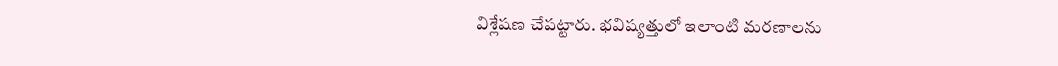విశ్లేషణ చేపట్టారు. భవిష్యత్తులో ఇలాంటి మరణాలను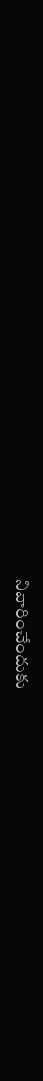నివారించేందుకు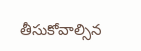తీసుకోవాల్సిన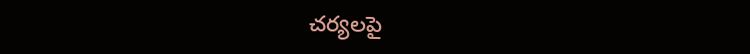చర్యలపై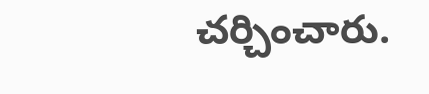చర్చించారు.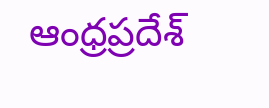ఆంధ్రప్రదేశ్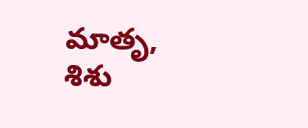మాతృ, శిశు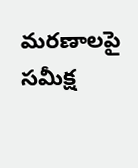మరణాలపై సమీక్ష